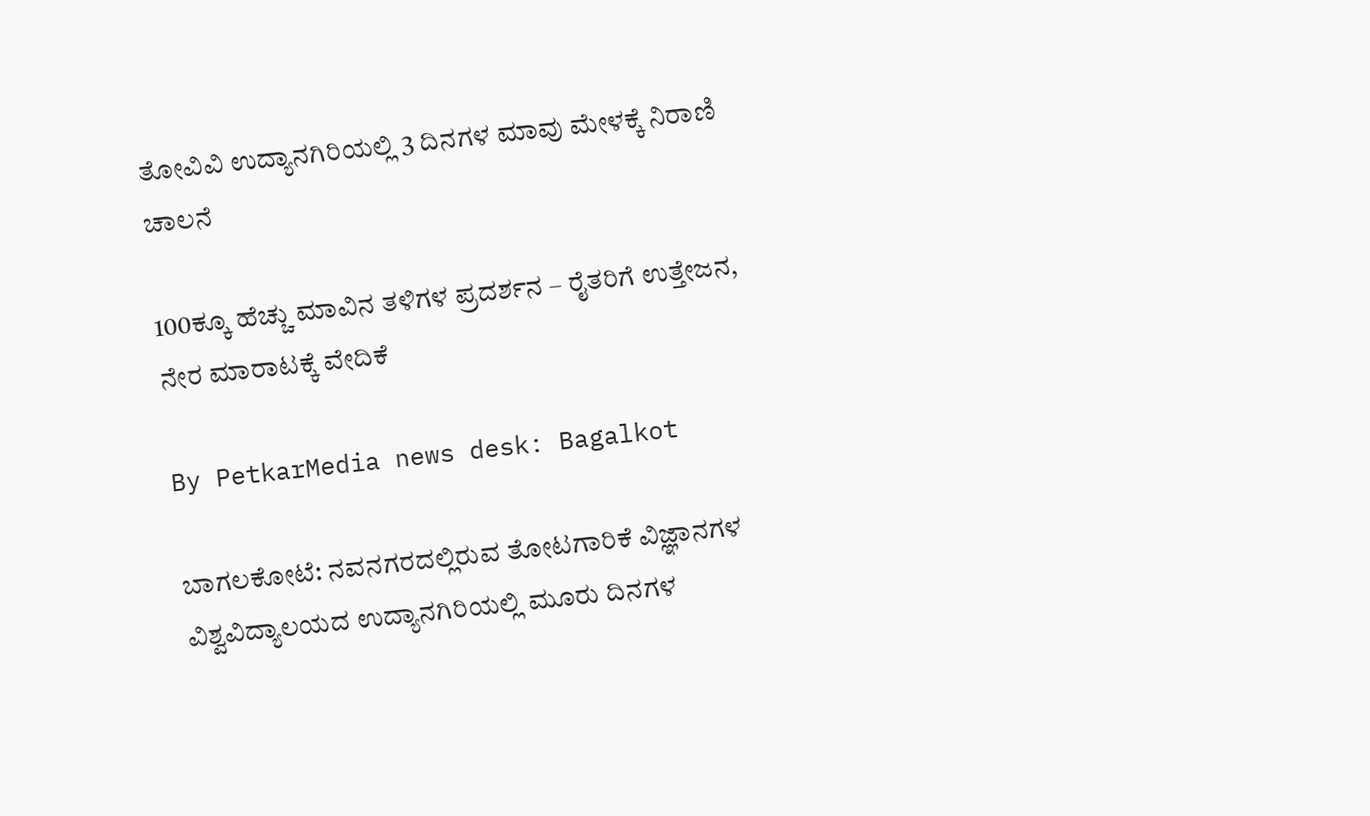ತೋವಿವಿ ಉದ್ಯಾನಗಿರಿಯಲ್ಲಿ 3 ದಿನಗಳ ಮಾವು ಮೇಳಕ್ಕೆ ನಿರಾಣಿ ಚಾಲನೆ

100ಕ್ಕೂ ಹೆಚ್ಚು ಮಾವಿನ ತಳಿಗಳ ಪ್ರದರ್ಶನ – ರೈತರಿಗೆ ಉತ್ತೇಜನ, ನೇರ ಮಾರಾಟಕ್ಕೆ ವೇದಿಕೆ

By PetkarMedia news desk: Bagalkot

ಬಾಗಲಕೋಟೆ: ನವನಗರದಲ್ಲಿರುವ ತೋಟಗಾರಿಕೆ ವಿಜ್ಞಾನಗಳ ವಿಶ್ವವಿದ್ಯಾಲಯದ ಉದ್ಯಾನಗಿರಿಯಲ್ಲಿ ಮೂರು ದಿನಗಳ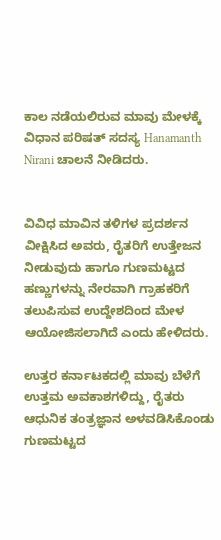ಕಾಲ ನಡೆಯಲಿರುವ ಮಾವು ಮೇಳಕ್ಕೆ ವಿಧಾನ ಪರಿಷತ್ ಸದಸ್ಯ Hanamanth Nirani ಚಾಲನೆ ನೀಡಿದರು.


ವಿವಿಧ ಮಾವಿನ ತಳಿಗಳ ಪ್ರದರ್ಶನ ವೀಕ್ಷಿಸಿದ ಅವರು, ರೈತರಿಗೆ ಉತ್ತೇಜನ ನೀಡುವುದು ಹಾಗೂ ಗುಣಮಟ್ಟದ ಹಣ್ಣುಗಳನ್ನು ನೇರವಾಗಿ ಗ್ರಾಹಕರಿಗೆ ತಲುಪಿಸುವ ಉದ್ದೇಶದಿಂದ ಮೇಳ ಆಯೋಜಿಸಲಾಗಿದೆ ಎಂದು ಹೇಳಿದರು.

ಉತ್ತರ ಕರ್ನಾಟಕದಲ್ಲಿ ಮಾವು ಬೆಳೆಗೆ ಉತ್ತಮ ಅವಕಾಶಗಳಿದ್ದು, ರೈತರು ಆಧುನಿಕ ತಂತ್ರಜ್ಞಾನ ಅಳವಡಿಸಿಕೊಂಡು ಗುಣಮಟ್ಟದ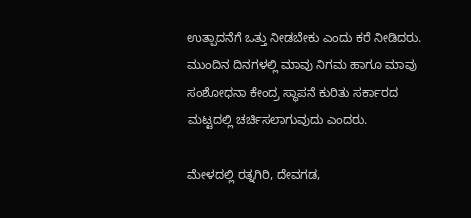ಉತ್ಪಾದನೆಗೆ ಒತ್ತು ನೀಡಬೇಕು ಎಂದು ಕರೆ ನೀಡಿದರು. ಮುಂದಿನ ದಿನಗಳಲ್ಲಿ ಮಾವು ನಿಗಮ ಹಾಗೂ ಮಾವು ಸಂಶೋಧನಾ ಕೇಂದ್ರ ಸ್ಥಾಪನೆ ಕುರಿತು ಸರ್ಕಾರದ ಮಟ್ಟದಲ್ಲಿ ಚರ್ಚಿಸಲಾಗುವುದು ಎಂದರು.

ಮೇಳದಲ್ಲಿ ರತ್ನಗಿರಿ, ದೇವಗಡ,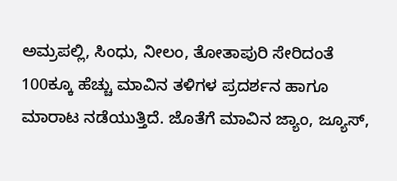ಅಮ್ರಪಲ್ಲಿ, ಸಿಂಧು, ನೀಲಂ, ತೋತಾಪುರಿ ಸೇರಿದಂತೆ 100ಕ್ಕೂ ಹೆಚ್ಚು ಮಾವಿನ ತಳಿಗಳ ಪ್ರದರ್ಶನ ಹಾಗೂ ಮಾರಾಟ ನಡೆಯುತ್ತಿದೆ. ಜೊತೆಗೆ ಮಾವಿನ ಜ್ಯಾಂ, ಜ್ಯೂಸ್,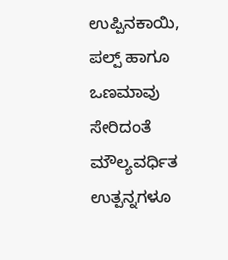ಉಪ್ಪಿನಕಾಯಿ, ಪಲ್ಪ್ ಹಾಗೂ ಒಣಮಾವು ಸೇರಿದಂತೆ ಮೌಲ್ಯವರ್ಧಿತ ಉತ್ಪನ್ನಗಳೂ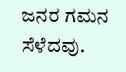ಜನರ ಗಮನ ಸೆಳೆದವು.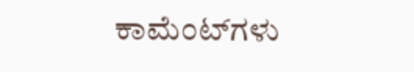ಕಾಮೆಂಟ್‌ಗಳು